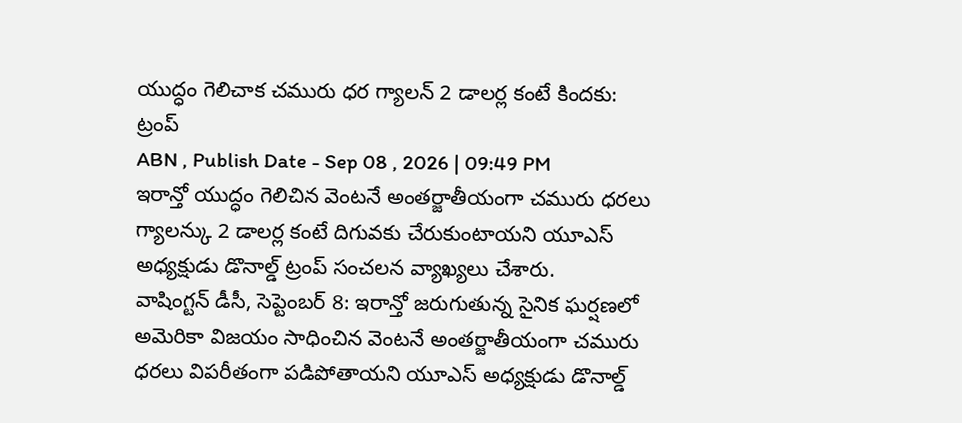యుద్ధం గెలిచాక చమురు ధర గ్యాలన్ 2 డాలర్ల కంటే కిందకు: ట్రంప్
ABN , Publish Date - Sep 08 , 2026 | 09:49 PM
ఇరాన్తో యుద్ధం గెలిచిన వెంటనే అంతర్జాతీయంగా చమురు ధరలు గ్యాలన్కు 2 డాలర్ల కంటే దిగువకు చేరుకుంటాయని యూఎస్ అధ్యక్షుడు డొనాల్డ్ ట్రంప్ సంచలన వ్యాఖ్యలు చేశారు.
వాషింగ్టన్ డీసీ, సెప్టెంబర్ 8: ఇరాన్తో జరుగుతున్న సైనిక ఘర్షణలో అమెరికా విజయం సాధించిన వెంటనే అంతర్జాతీయంగా చమురు ధరలు విపరీతంగా పడిపోతాయని యూఎస్ అధ్యక్షుడు డొనాల్డ్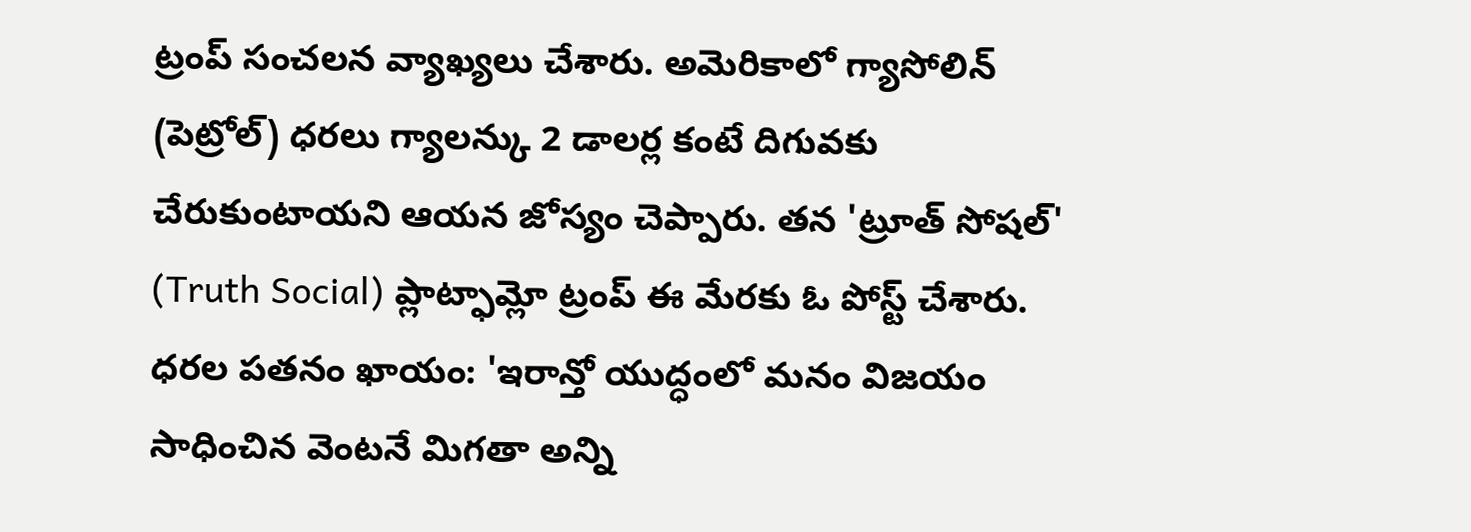ట్రంప్ సంచలన వ్యాఖ్యలు చేశారు. అమెరికాలో గ్యాసోలిన్ (పెట్రోల్) ధరలు గ్యాలన్కు 2 డాలర్ల కంటే దిగువకు చేరుకుంటాయని ఆయన జోస్యం చెప్పారు. తన 'ట్రూత్ సోషల్' (Truth Social) ప్లాట్ఫామ్లో ట్రంప్ ఈ మేరకు ఓ పోస్ట్ చేశారు.
ధరల పతనం ఖాయం: 'ఇరాన్తో యుద్ధంలో మనం విజయం సాధించిన వెంటనే మిగతా అన్ని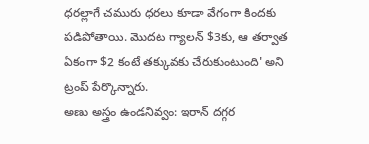ధరల్లాగే చమురు ధరలు కూడా వేగంగా కిందకు పడిపోతాయి. మొదట గ్యాలన్ $3కు, ఆ తర్వాత ఏకంగా $2 కంటే తక్కువకు చేరుకుంటుంది' అని ట్రంప్ పేర్కొన్నారు.
అణు అస్త్రం ఉండనివ్వం: ఇరాన్ దగ్గర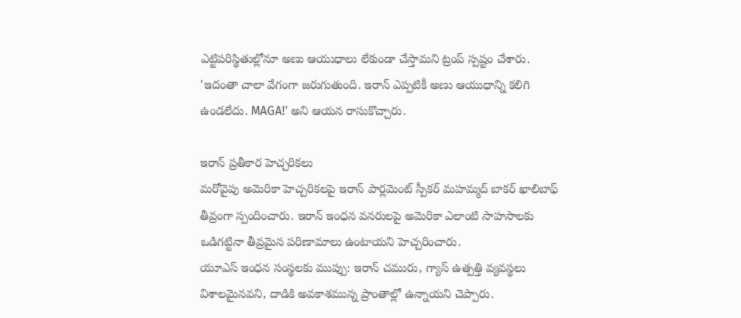ఎట్టిపరిస్థితుల్లోనూ అణు ఆయుధాలు లేకుండా చేస్తామని ట్రంప్ స్పష్టం చేశారు. 'ఇదంతా చాలా వేగంగా జరుగుతుంది. ఇరాన్ ఎప్పటికీ అణు ఆయుధాన్ని కలిగి ఉండలేదు. MAGA!' అని ఆయన రాసుకొచ్చారు.

ఇరాన్ ప్రతీకార హెచ్చరికలు
మరోవైపు అమెరికా హెచ్చరికలపై ఇరాన్ పార్లమెంట్ స్పీకర్ మహమ్మద్ బాకర్ ఖాలిబాఫ్ తీవ్రంగా స్పందించారు. ఇరాన్ ఇంధన వనరులపై అమెరికా ఎలాంటి సాహసాలకు ఒడిగట్టినా తీవ్రమైన పరిణామాలు ఉంటాయని హెచ్చరించారు.
యూఎస్ ఇంధన సంస్థలకు ముప్పు: ఇరాన్ చమురు, గ్యాస్ ఉత్పత్తి వ్యవస్థలు విశాలమైనవని, దాడికి అవకాశమున్న ప్రాంతాల్లో ఉన్నాయని చెప్పారు.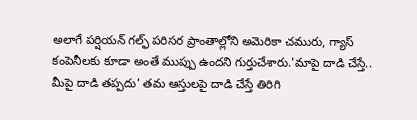అలాగే పర్షియన్ గల్ఫ్ పరిసర ప్రాంతాల్లోని అమెరికా చమురు, గ్యాస్ కంపెనీలకు కూడా అంతే ముప్పు ఉందని గుర్తుచేశారు.'మాపై దాడి చేస్తే.. మీపై దాడి తప్పదు' తమ ఆస్తులపై దాడి చేస్తే తిరిగి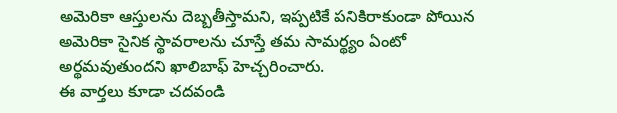అమెరికా ఆస్తులను దెబ్బతీస్తామని, ఇప్పటికే పనికిరాకుండా పోయిన అమెరికా సైనిక స్థావరాలను చూస్తే తమ సామర్థ్యం ఏంటో అర్థమవుతుందని ఖాలిబాఫ్ హెచ్చరించారు.
ఈ వార్తలు కూడా చదవండి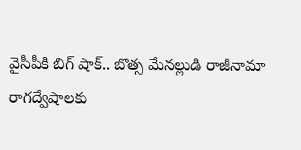వైసీపీకి బిగ్ షాక్.. బొత్స మేనల్లుడి రాజీనామా
రాగద్వేషాలకు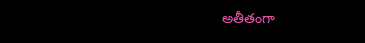అతీతంగా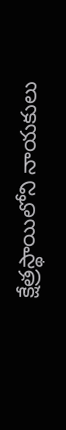క్షేత్రస్థాయిలోని నాయకులు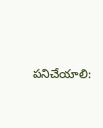పనిచేయాలి: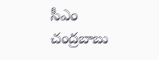సీఎం చంద్రబాబు